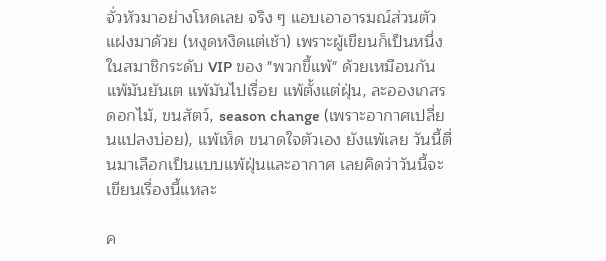จั่วหัวมาอย่างโหดเลย จริง ๆ แอบเอาอารมณ์ส่วนตัวแฝงมาด้วย (หงุดหงิดแต่เช้า) เพราะผู้เขียนก็เป็นหนึ่งในสมาชิกระดับ VIP ของ "พวกขี้แพ้" ด้วยเหมือนกัน แพ้มันยันเต แพ้มันไปเรื่อย แพ้ตั้งแต่ฝุ่น, ละอองเกสรดอกไม้, ขนสัตว์, season change (เพราะอากาศเปลี่ยนแปลงบ่อย), แพ้เห็ด ขนาดใจตัวเอง ยังแพ้เลย วันนี้ตื่นมาเลือกเป็นแบบแพ้ฝุ่นและอากาศ เลยคิดว่าวันนี้จะเขียนเรื่องนี้แหละ

ค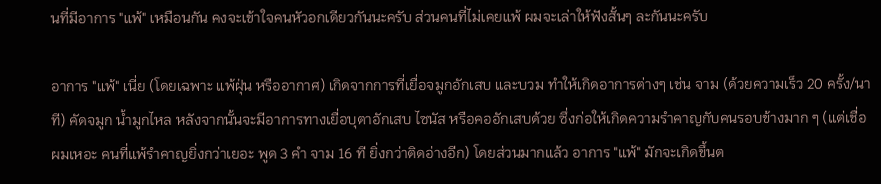นที่มีอาการ "แพ้" เหมือนกัน คงจะเข้าใจคนหัวอกเดียวกันนะครับ ส่วนคนที่ไม่เคยแพ้ ผมจะเล่าให้ฟังสั้นๆ ละกันนะครับ

อาการ "แพ้" เนี่ย (โดยเฉพาะ แพ้ฝุ่น หรืออากาศ) เกิดจากการที่เยื่อจมูกอักเสบ และบวม ทำให้เกิดอาการต่างๆ เช่น จาม (ด้วยความเร็ว 20 ครั้ง/นาที) คัดจมูก น้ำมูกไหล หลังจากนั้นจะมีอาการทางเยื่อบุตาอักเสบ ไซนัส หรือคออักเสบด้วย ซึ่งก่อให้เกิดความรำคาญกับคนรอบข้างมาก ๆ (แต่เชื่อผมเหอะ คนที่แพ้รำคาญยิ่งกว่าเยอะ พูด 3 คำ จาม 16 ที ยิ่งกว่าติดอ่างอีก) โดยส่วนมากแล้ว อาการ "แพ้" มักจะเกิดขึ้นต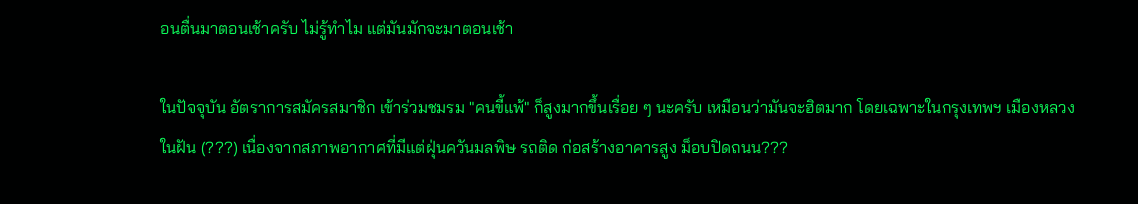อนตื่นมาตอนเช้าครับ ไม่รู้ทำไม แต่มันมักจะมาตอนเช้า

ในปัจจุบัน อัตราการสมัครสมาชิก เข้าร่วมชมรม "คนขี้แพ้" ก็สูงมากขึ้นเรื่อย ๆ นะครับ เหมือนว่ามันจะฮิตมาก โดยเฉพาะในกรุงเทพฯ เมืองหลวงในฝัน (???) เนื่องจากสภาพอากาศที่มีแต่ฝุ่นควันมลพิษ รถติด ก่อสร้างอาคารสูง ม็อบปิดถนน???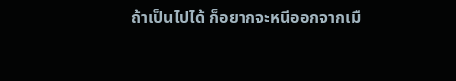ถ้าเป็นไปได้ ก็อยากจะหนีออกจากเมื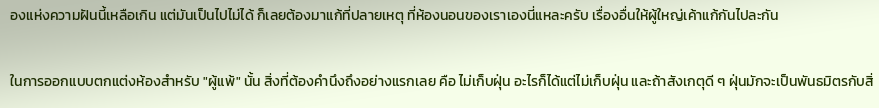องแห่งความฝันนี้เหลือเกิน แต่มันเป็นไปไม่ได้ ก็เลยต้องมาแก้ที่ปลายเหตุ ที่ห้องนอนของเราเองนี่แหละครับ เรื่องอื่นให้ผู้ใหญ่เค้าแก้กันไปละกัน

ในการออกแบบตกแต่งห้องสำหรับ "ผู้แพ้" นั้น สิ่งที่ต้องคำนึงถึงอย่างแรกเลย คือ ไม่เก็บฝุ่น อะไรก็ได้แต่ไม่เก็บฝุ่น และถ้าสังเกตุดี ๆ ฝุ่นมักจะเป็นพันธมิตรกับสิ่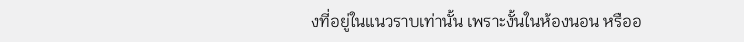งที่อยู่ในแนวราบเท่านั้น เพราะงั้นในห้องนอน หรืออ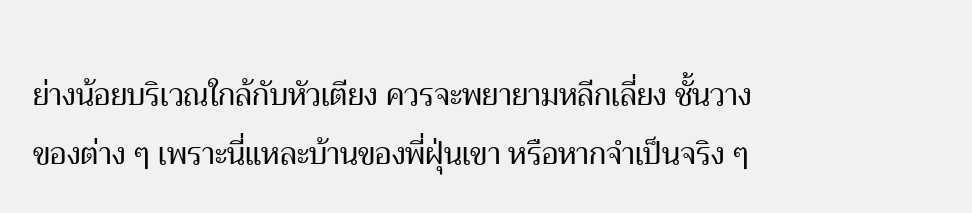ย่างน้อยบริเวณใกล้กับหัวเตียง ควรจะพยายามหลีกเลี่ยง ชั้นวางของต่าง ๆ เพราะนี่แหละบ้านของพี่ฝุ่นเขา หรือหากจำเป็นจริง ๆ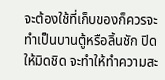จะต้องใช้ที่เก็บของก็ควรจะทำเป็นบานตู้หรือลิ้นชัก ปิดให้มิดชิด จะทำให้ทำความสะ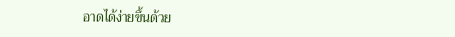อาดได้ง่ายขึ้นด้วย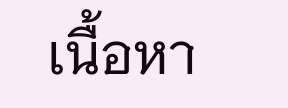เนื้อหา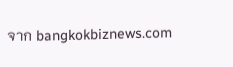จาก bangkokbiznews.com